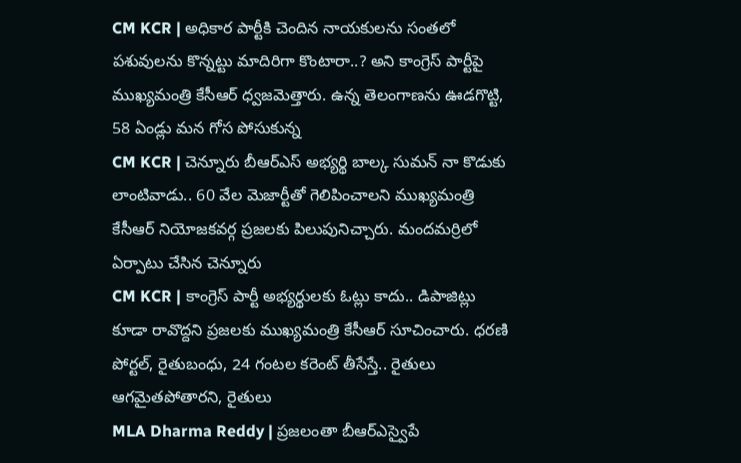CM KCR | అధికార పార్టీకి చెందిన నాయకులను సంతలో పశువులను కొన్నట్టు మాదిరిగా కొంటారా..? అని కాంగ్రెస్ పార్టీపై ముఖ్యమంత్రి కేసీఆర్ ధ్వజమెత్తారు. ఉన్న తెలంగాణను ఊడగొట్టి, 58 ఏండ్లు మన గోస పోసుకున్న
CM KCR | చెన్నూరు బీఆర్ఎస్ అభ్యర్థి బాల్క సుమన్ నా కొడుకు లాంటివాడు.. 60 వేల మెజార్టీతో గెలిపించాలని ముఖ్యమంత్రి కేసీఆర్ నియోజకవర్గ ప్రజలకు పిలుపునిచ్చారు. మందమర్రిలో ఏర్పాటు చేసిన చెన్నూరు
CM KCR | కాంగ్రెస్ పార్టీ అభ్యర్థులకు ఓట్లు కాదు.. డిపాజిట్లు కూడా రావొద్దని ప్రజలకు ముఖ్యమంత్రి కేసీఆర్ సూచించారు. ధరణి పోర్టల్, రైతుబంధు, 24 గంటల కరెంట్ తీసేస్తే.. రైతులు ఆగమైతపోతారని, రైతులు
MLA Dharma Reddy | ప్రజలంతా బీఆర్ఎస్వైపే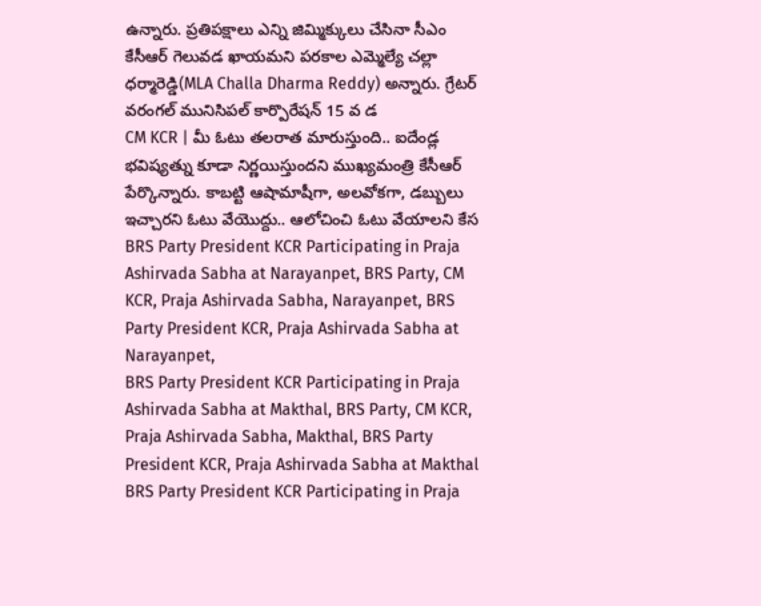ఉన్నారు. ప్రతిపక్షాలు ఎన్ని జిమ్మిక్కులు చేసినా సీఎం కేసీఆర్ గెలువడ ఖాయమని పరకాల ఎమ్మెల్యే చల్లా ధర్మారెడ్డి(MLA Challa Dharma Reddy) అన్నారు. గ్రేటర్ వరంగల్ మునిసిపల్ కార్పొరేషన్ 15 వ డ
CM KCR | మీ ఓటు తలరాత మారుస్తుంది.. ఐదేండ్ల భవిష్యత్ను కూడా నిర్ణయిస్తుందని ముఖ్యమంత్రి కేసీఆర్ పేర్కొన్నారు. కాబట్టి ఆషామాషీగా, అలవోకగా, డబ్బులు ఇచ్చారని ఓటు వేయొద్దు.. ఆలోచించి ఓటు వేయాలని కేస
BRS Party President KCR Participating in Praja Ashirvada Sabha at Narayanpet, BRS Party, CM KCR, Praja Ashirvada Sabha, Narayanpet, BRS Party President KCR, Praja Ashirvada Sabha at Narayanpet,
BRS Party President KCR Participating in Praja Ashirvada Sabha at Makthal, BRS Party, CM KCR, Praja Ashirvada Sabha, Makthal, BRS Party President KCR, Praja Ashirvada Sabha at Makthal
BRS Party President KCR Participating in Praja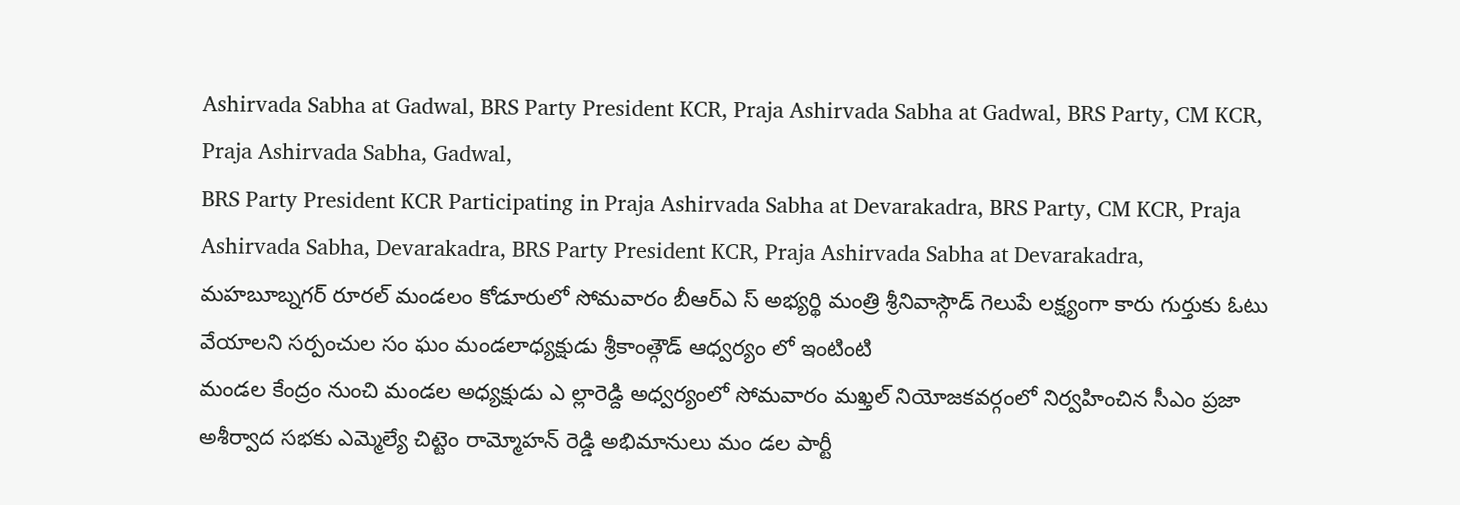Ashirvada Sabha at Gadwal, BRS Party President KCR, Praja Ashirvada Sabha at Gadwal, BRS Party, CM KCR, Praja Ashirvada Sabha, Gadwal,
BRS Party President KCR Participating in Praja Ashirvada Sabha at Devarakadra, BRS Party, CM KCR, Praja Ashirvada Sabha, Devarakadra, BRS Party President KCR, Praja Ashirvada Sabha at Devarakadra,
మహబూబ్నగర్ రూరల్ మండలం కోడూరులో సోమవారం బీఆర్ఎ స్ అభ్యర్థి మంత్రి శ్రీనివాస్గౌడ్ గెలుపే లక్ష్యంగా కారు గుర్తుకు ఓటు వేయాలని సర్పంచుల సం ఘం మండలాధ్యక్షుడు శ్రీకాంత్గౌడ్ ఆధ్వర్యం లో ఇంటింటి
మండల కేంద్రం నుంచి మండల అధ్యక్షుడు ఎ ల్లారెడ్ది అధ్వర్యంలో సోమవారం మఖ్తల్ నియోజకవర్గంలో నిర్వహించిన సీఎం ప్రజా అశీర్వాద సభకు ఎమ్మెల్యే చిట్టెం రామ్మోహన్ రెడ్డి అభిమానులు మం డల పార్టీ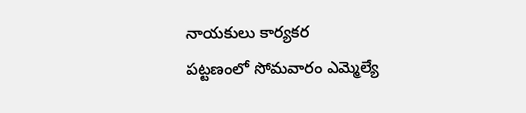నాయకులు కార్యకర
పట్టణంలో సోమవారం ఎమ్మెల్యే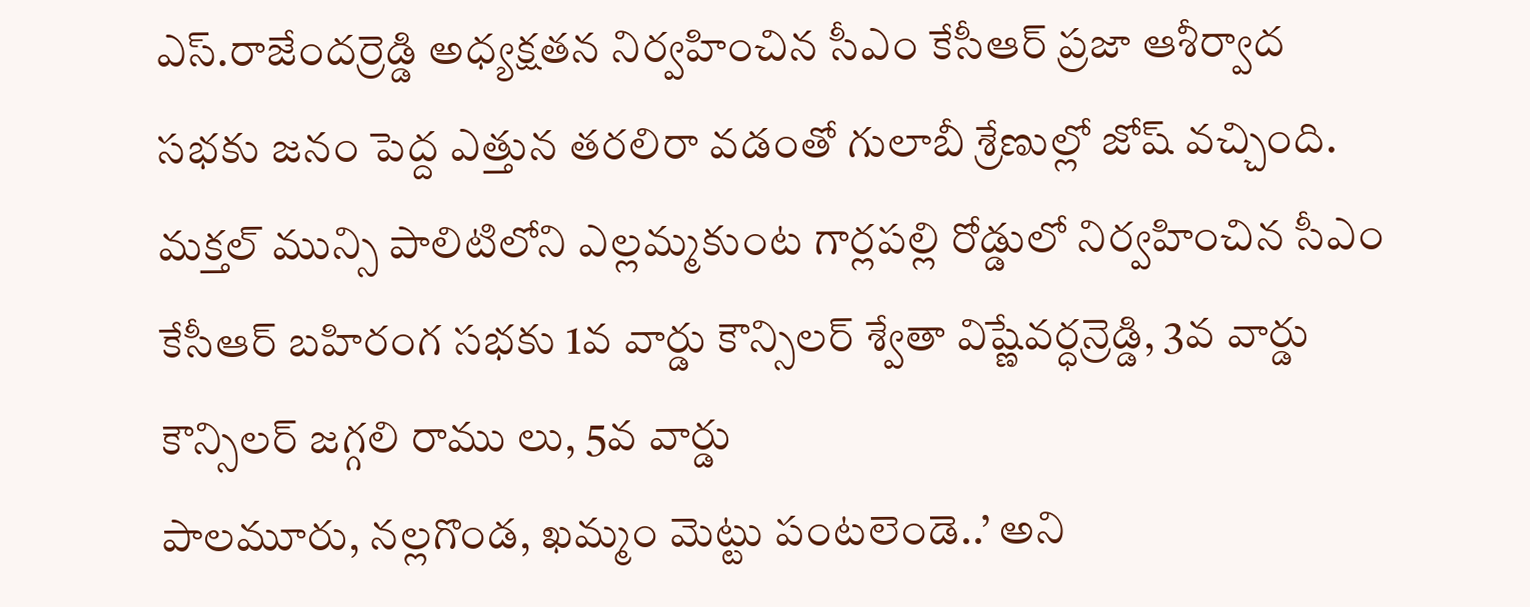ఎస్.రాజేందర్రెడ్డి అధ్యక్షతన నిర్వహించిన సీఎం కేసీఆర్ ప్రజా ఆశీర్వాద సభకు జనం పెద్ద ఎత్తున తరలిరా వడంతో గులాబీ శ్రేణుల్లో జోష్ వచ్చింది.
మక్తల్ మున్సి పాలిటిలోని ఎల్లమ్మకుంట గార్లపల్లి రోడ్డులో నిర్వహించిన సీఎం కేసీఆర్ బహిరంగ సభకు 1వ వార్డు కౌన్సిలర్ శ్వేతా విష్ణేవర్ధన్రెడ్డి, 3వ వార్డు కౌన్సిలర్ జగ్గలి రాము లు, 5వ వార్డు
పాలమూరు, నల్లగొండ, ఖమ్మం మెట్టు పంటలెండె..’ అని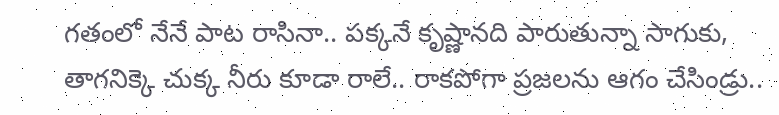గతంలో నేనే పాట రాసినా.. పక్కనే కృష్ణానది పారుతున్నా సాగుకు, తాగనిక్కె చుక్క నీరు కూడా రాలే.. రాకపోగా ప్రజలను ఆగం చేసిండ్రు..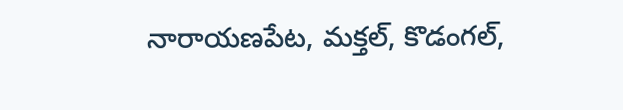నారాయణపేట, మక్తల్, కొడంగల్,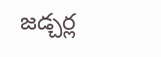జడ్చర్ల